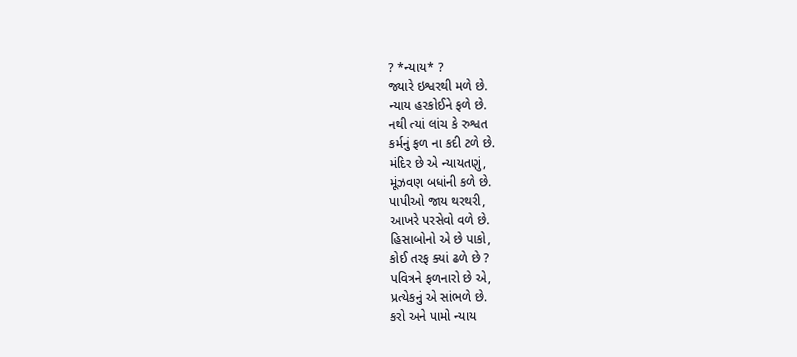? *ન્યાય* ?
જ્યારે ઇશ્વરથી મળે છે.
ન્યાય હરકોઈને ફળે છે.
નથી ત્યાં લાંચ કે રુશ્વત
કર્મનું ફળ ના કદી ટળે છે.
મંદિર છે એ ન્યાયતણું,
મૂંઝવણ બધાંની કળે છે.
પાપીઓ જાય થરથરી,
આખરે પરસેવો વળે છે.
હિસાબોનો એ છે પાકો,
કોઈ તરફ ક્યાં ઢળે છે ?
પવિત્રને ફળનારો છે એ,
પ્રત્યેકનું એ સાંભળે છે.
કરો અને પામો ન્યાય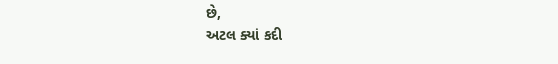છે,
અટલ ક્યાં કદી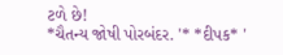ટળે છે!
*ચૈતન્ય જોષી પોરબંદર. '* *દીપક* '